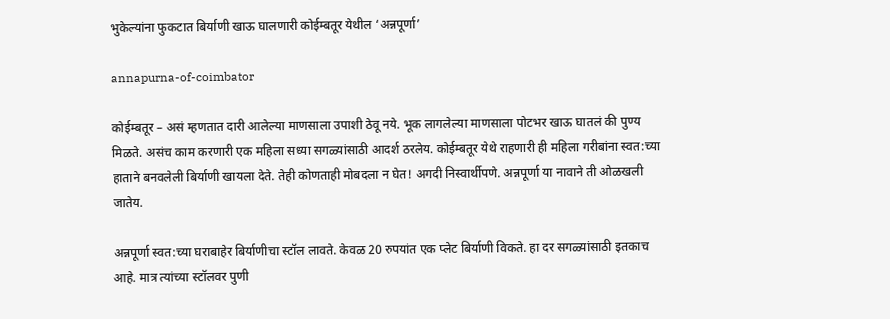भुकेल्यांना फुकटात बिर्याणी खाऊ घालणारी कोईम्बतूर येथील ‘अन्नपूर्णा’

annapurna-of-coimbator

कोईम्बतूर – असं म्हणतात दारी आलेल्या माणसाला उपाशी ठेवू नये. भूक लागलेल्या माणसाला पोटभर खाऊ घातलं की पुण्य मिळते. असंच काम करणारी एक महिला सध्या सगळ्यांसाठी आदर्श ठरलेय. कोईम्बतूर येथे राहणारी ही महिला गरीबांना स्वत:च्या हाताने बनवलेली बिर्याणी खायला देते. तेही कोणताही मोबदला न घेत! अगदी निस्वार्थीपणे. अन्नपूर्णा या नावाने ती ओळखली जातेय.

अन्नपूर्णा स्वत:च्या घराबाहेर बिर्याणीचा स्टॉल लावते. केवळ 20 रुपयांत एक प्लेट बिर्याणी विकते. हा दर सगळ्यांसाठी इतकाच आहे. मात्र त्यांच्या स्टॉलवर पुणी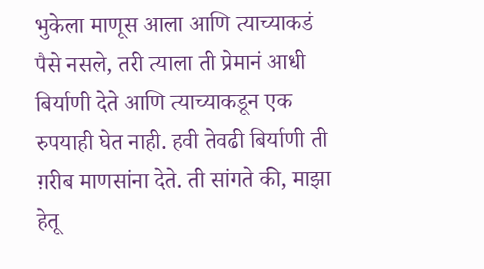भुकेला माणूस आला आणि त्याच्याकडं पैसे नसले, तरी त्याला ती प्रेमानं आधी बिर्याणी देते आणि त्याच्याकडून एक रुपयाही घेत नाही. हवी तेवढी बिर्याणी ती ग़रीब माणसांना देते. ती सांगते की, माझा हेतू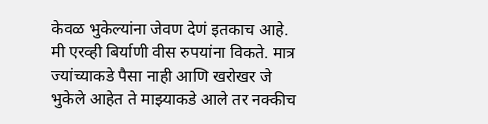केवळ भुकेल्यांना जेवण देणं इतकाच आहे. मी एरव्ही बिर्याणी वीस रुपयांना विकते. मात्र ज्यांच्याकडे पैसा नाही आणि खरोखर जे भुकेले आहेत ते माझ्याकडे आले तर नक्कीच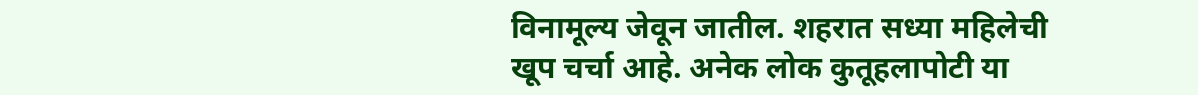विनामूल्य जेवून जातील. शहरात सध्या महिलेची खूप चर्चा आहे. अनेक लोक कुतूहलापोटी या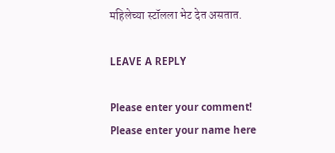महिलेच्या स्टॉलला भेट देत असतात.

LEAVE A REPLY

Please enter your comment!
Please enter your name here